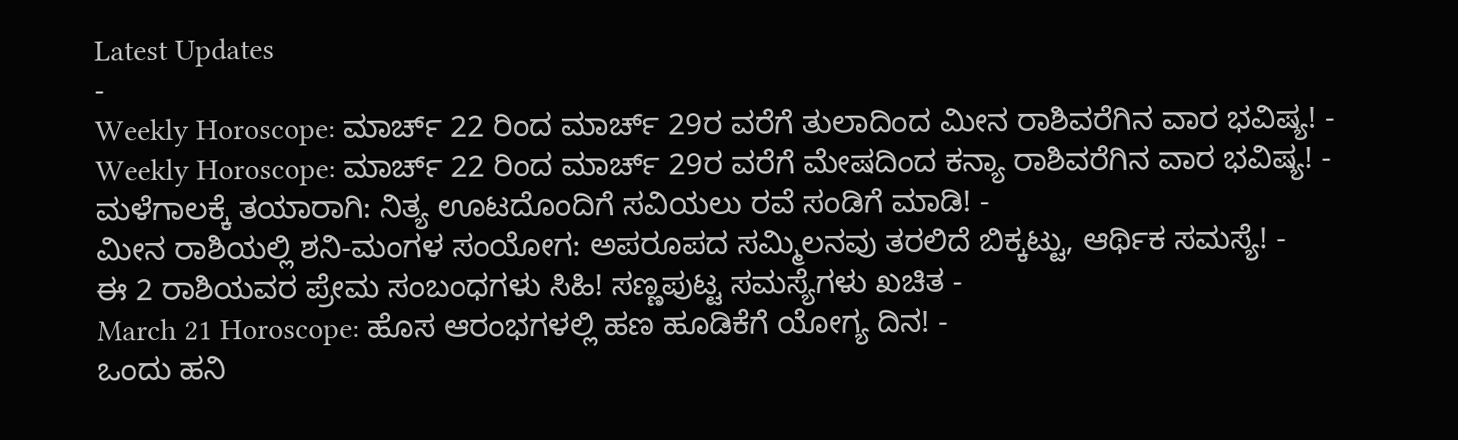Latest Updates
-
Weekly Horoscope: ಮಾರ್ಚ್ 22 ರಿಂದ ಮಾರ್ಚ್ 29ರ ವರೆಗೆ ತುಲಾದಿಂದ ಮೀನ ರಾಶಿವರೆಗಿನ ವಾರ ಭವಿಷ್ಯ! -
Weekly Horoscope: ಮಾರ್ಚ್ 22 ರಿಂದ ಮಾರ್ಚ್ 29ರ ವರೆಗೆ ಮೇಷದಿಂದ ಕನ್ಯಾ ರಾಶಿವರೆಗಿನ ವಾರ ಭವಿಷ್ಯ! -
ಮಳೆಗಾಲಕ್ಕೆ ತಯಾರಾಗಿ: ನಿತ್ಯ ಊಟದೊಂದಿಗೆ ಸವಿಯಲು ರವೆ ಸಂಡಿಗೆ ಮಾಡಿ! -
ಮೀನ ರಾಶಿಯಲ್ಲಿ ಶನಿ-ಮಂಗಳ ಸಂಯೋಗ: ಅಪರೂಪದ ಸಮ್ಮಿಲನವು ತರಲಿದೆ ಬಿಕ್ಕಟ್ಟು, ಆರ್ಥಿಕ ಸಮಸ್ಯೆ! -
ಈ 2 ರಾಶಿಯವರ ಪ್ರೇಮ ಸಂಬಂಧಗಳು ಸಿಹಿ! ಸಣ್ಣಪುಟ್ಟ ಸಮಸ್ಯೆಗಳು ಖಚಿತ -
March 21 Horoscope: ಹೊಸ ಆರಂಭಗಳಲ್ಲಿ ಹಣ ಹೂಡಿಕೆಗೆ ಯೋಗ್ಯ ದಿನ! -
ಒಂದು ಹನಿ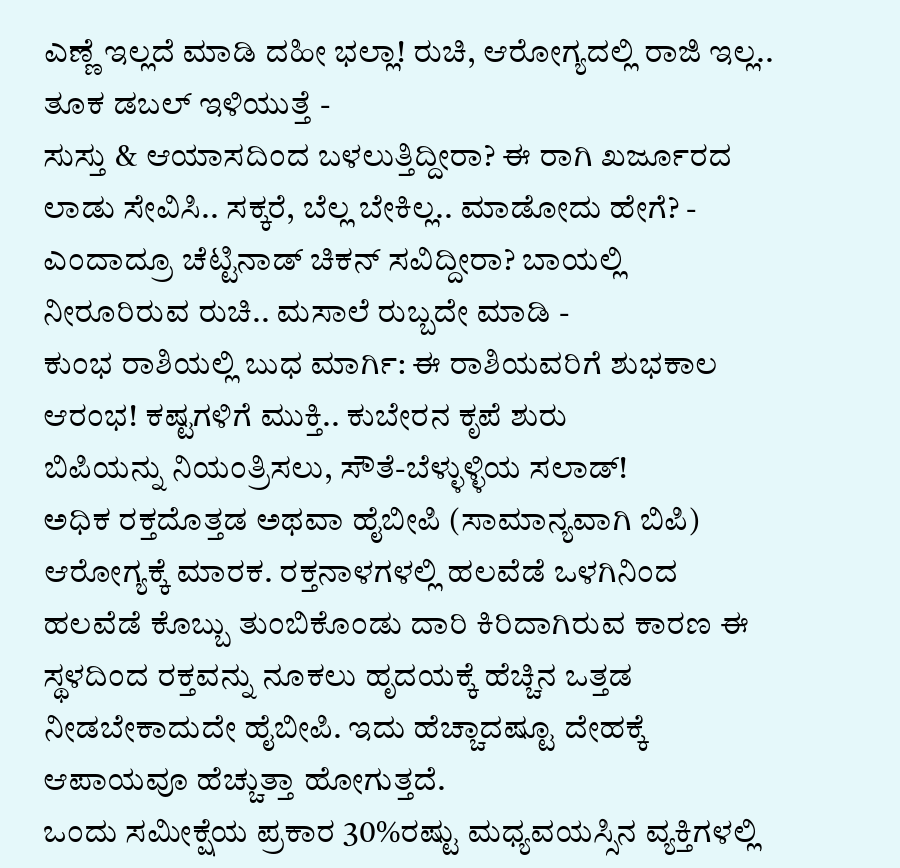ಎಣ್ಣೆ ಇಲ್ಲದೆ ಮಾಡಿ ದಹೀ ಭಲ್ಲಾ! ರುಚಿ, ಆರೋಗ್ಯದಲ್ಲಿ ರಾಜಿ ಇಲ್ಲ.. ತೂಕ ಡಬಲ್ ಇಳಿಯುತ್ತೆ -
ಸುಸ್ತು & ಆಯಾಸದಿಂದ ಬಳಲುತ್ತಿದ್ದೀರಾ? ಈ ರಾಗಿ ಖರ್ಜೂರದ ಲಾಡು ಸೇವಿಸಿ.. ಸಕ್ಕರೆ, ಬೆಲ್ಲ ಬೇಕಿಲ್ಲ.. ಮಾಡೋದು ಹೇಗೆ? -
ಎಂದಾದ್ರೂ ಚೆಟ್ಟಿನಾಡ್ ಚಿಕನ್ ಸವಿದ್ದೀರಾ? ಬಾಯಲ್ಲಿ ನೀರೂರಿರುವ ರುಚಿ.. ಮಸಾಲೆ ರುಬ್ಬದೇ ಮಾಡಿ -
ಕುಂಭ ರಾಶಿಯಲ್ಲಿ ಬುಧ ಮಾರ್ಗಿ: ಈ ರಾಶಿಯವರಿಗೆ ಶುಭಕಾಲ ಆರಂಭ! ಕಷ್ಟಗಳಿಗೆ ಮುಕ್ತಿ.. ಕುಬೇರನ ಕೃಪೆ ಶುರು
ಬಿಪಿಯನ್ನು ನಿಯಂತ್ರಿಸಲು, ಸೌತೆ-ಬೆಳ್ಳುಳ್ಳಿಯ ಸಲಾಡ್!
ಅಧಿಕ ರಕ್ತದೊತ್ತಡ ಅಥವಾ ಹೈಬೀಪಿ (ಸಾಮಾನ್ಯವಾಗಿ ಬಿಪಿ) ಆರೋಗ್ಯಕ್ಕೆ ಮಾರಕ. ರಕ್ತನಾಳಗಳಲ್ಲಿ ಹಲವೆಡೆ ಒಳಗಿನಿಂದ ಹಲವೆಡೆ ಕೊಬ್ಬು ತುಂಬಿಕೊಂಡು ದಾರಿ ಕಿರಿದಾಗಿರುವ ಕಾರಣ ಈ ಸ್ಥಳದಿಂದ ರಕ್ತವನ್ನು ನೂಕಲು ಹೃದಯಕ್ಕೆ ಹೆಚ್ಚಿನ ಒತ್ತಡ ನೀಡಬೇಕಾದುದೇ ಹೈಬೀಪಿ. ಇದು ಹೆಚ್ಚಾದಷ್ಟೂ ದೇಹಕ್ಕೆ ಆಪಾಯವೂ ಹೆಚ್ಚುತ್ತಾ ಹೋಗುತ್ತದೆ.
ಒಂದು ಸಮೀಕ್ಷೆಯ ಪ್ರಕಾರ 30%ರಷ್ಟು ಮಧ್ಯವಯಸ್ಸಿನ ವ್ಯಕ್ತಿಗಳಲ್ಲಿ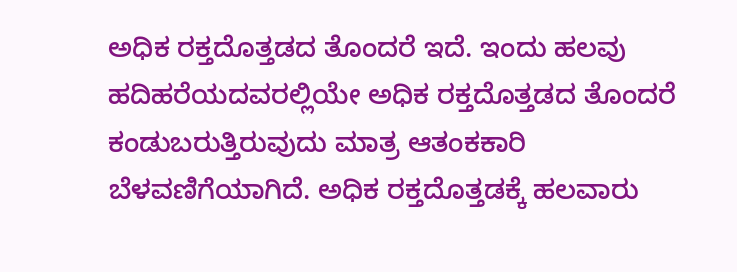ಅಧಿಕ ರಕ್ತದೊತ್ತಡದ ತೊಂದರೆ ಇದೆ. ಇಂದು ಹಲವು ಹದಿಹರೆಯದವರಲ್ಲಿಯೇ ಅಧಿಕ ರಕ್ತದೊತ್ತಡದ ತೊಂದರೆ ಕಂಡುಬರುತ್ತಿರುವುದು ಮಾತ್ರ ಆತಂಕಕಾರಿ ಬೆಳವಣಿಗೆಯಾಗಿದೆ. ಅಧಿಕ ರಕ್ತದೊತ್ತಡಕ್ಕೆ ಹಲವಾರು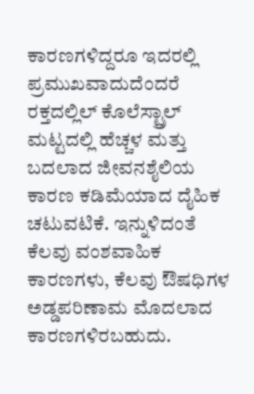ಕಾರಣಗಳಿದ್ದರೂ ಇದರಲ್ಲಿ ಪ್ರಮುಖವಾದುದೆಂದರೆ ರಕ್ತದಲ್ಲಿಲ್ ಕೊಲೆಸ್ಟ್ರಾಲ್ ಮಟ್ಟದಲ್ಲಿ ಹೆಚ್ಚಳ ಮತ್ತು ಬದಲಾದ ಜೀವನಶೈಲಿಯ ಕಾರಣ ಕಡಿಮೆಯಾದ ದೈಹಿಕ ಚಟುವಟಿಕೆ. ಇನ್ನುಳಿದಂತೆ ಕೆಲವು ವಂಶವಾಹಿಕ ಕಾರಣಗಳು, ಕೆಲವು ಔಷಧಿಗಳ ಅಡ್ಡಪರಿಣಾಮ ಮೊದಲಾದ ಕಾರಣಗಳಿರಬಹುದು.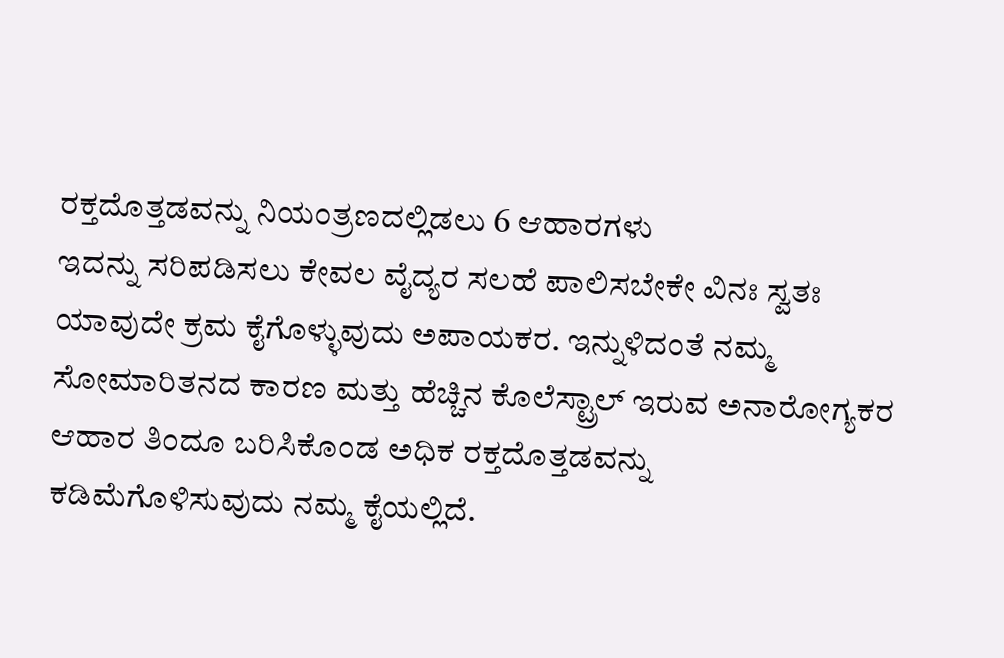ರಕ್ತದೊತ್ತಡವನ್ನು ನಿಯಂತ್ರಣದಲ್ಲಿಡಲು 6 ಆಹಾರಗಳು
ಇದನ್ನು ಸರಿಪಡಿಸಲು ಕೇವಲ ವೈದ್ಯರ ಸಲಹೆ ಪಾಲಿಸಬೇಕೇ ವಿನಃ ಸ್ವತಃ ಯಾವುದೇ ಕ್ರಮ ಕೈಗೊಳ್ಳುವುದು ಅಪಾಯಕರ. ಇನ್ನುಳಿದಂತೆ ನಮ್ಮ ಸೋಮಾರಿತನದ ಕಾರಣ ಮತ್ತು ಹೆಚ್ಚಿನ ಕೊಲೆಸ್ಟ್ರಾಲ್ ಇರುವ ಅನಾರೋಗ್ಯಕರ ಆಹಾರ ತಿಂದೂ ಬರಿಸಿಕೊಂಡ ಅಧಿಕ ರಕ್ತದೊತ್ತಡವನ್ನು ಕಡಿಮೆಗೊಳಿಸುವುದು ನಮ್ಮ ಕೈಯಲ್ಲಿದೆ.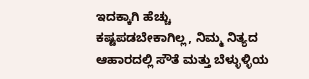ಇದಕ್ಕಾಗಿ ಹೆಚ್ಚು ಕಷ್ಟಪಡಬೇಕಾಗಿಲ್ಲ, ನಿಮ್ಮ ನಿತ್ಯದ ಆಹಾರದಲ್ಲಿ ಸೌತೆ ಮತ್ತು ಬೆಳ್ಳುಳ್ಳಿಯ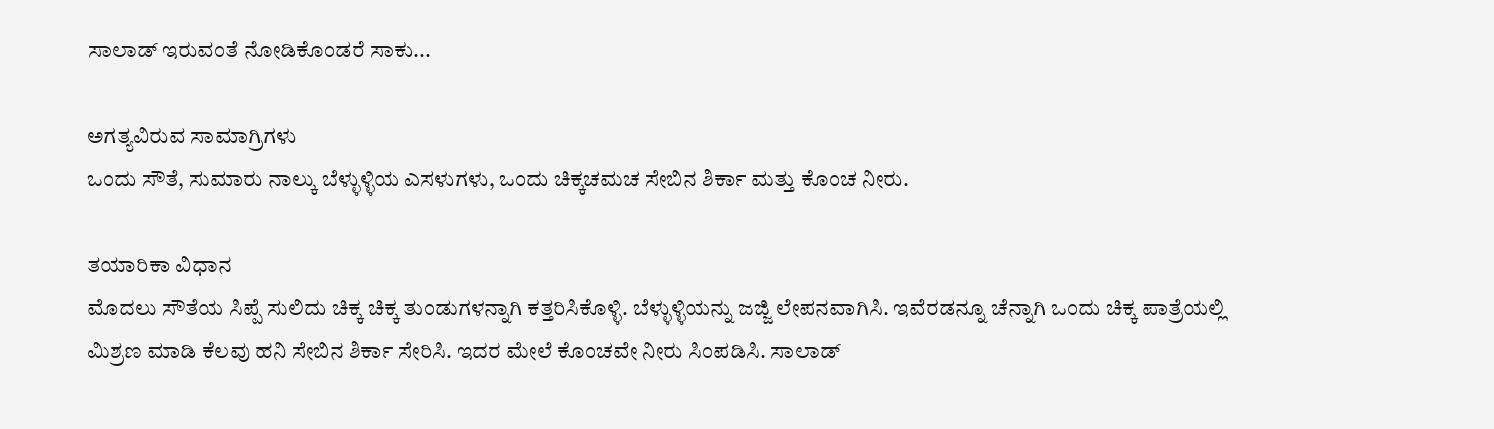ಸಾಲಾಡ್ ಇರುವಂತೆ ನೋಡಿಕೊಂಡರೆ ಸಾಕು...

ಅಗತ್ಯವಿರುವ ಸಾಮಾಗ್ರಿಗಳು
ಒಂದು ಸೌತೆ, ಸುಮಾರು ನಾಲ್ಕು ಬೆಳ್ಳುಳ್ಳಿಯ ಎಸಳುಗಳು, ಒಂದು ಚಿಕ್ಕಚಮಚ ಸೇಬಿನ ಶಿರ್ಕಾ ಮತ್ತು ಕೊಂಚ ನೀರು.

ತಯಾರಿಕಾ ವಿಧಾನ
ಮೊದಲು ಸೌತೆಯ ಸಿಪ್ಪೆ ಸುಲಿದು ಚಿಕ್ಕ ಚಿಕ್ಕ ತುಂಡುಗಳನ್ನಾಗಿ ಕತ್ತರಿಸಿಕೊಳ್ಳಿ. ಬೆಳ್ಳುಳ್ಳಿಯನ್ನು ಜಜ್ಜಿ ಲೇಪನವಾಗಿಸಿ. ಇವೆರಡನ್ನೂ ಚೆನ್ನಾಗಿ ಒಂದು ಚಿಕ್ಕ ಪಾತ್ರೆಯಲ್ಲಿ ಮಿಶ್ರಣ ಮಾಡಿ ಕೆಲವು ಹನಿ ಸೇಬಿನ ಶಿರ್ಕಾ ಸೇರಿಸಿ. ಇದರ ಮೇಲೆ ಕೊಂಚವೇ ನೀರು ಸಿಂಪಡಿಸಿ. ಸಾಲಾಡ್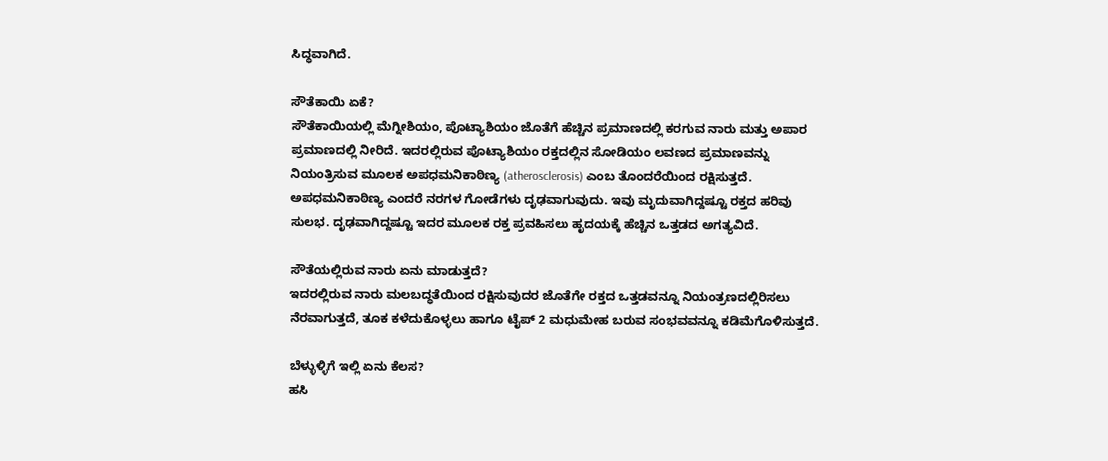ಸಿದ್ಧವಾಗಿದೆ.

ಸೌತೆಕಾಯಿ ಏಕೆ?
ಸೌತೆಕಾಯಿಯಲ್ಲಿ ಮೆಗ್ನೀಶಿಯಂ, ಪೊಟ್ಯಾಶಿಯಂ ಜೊತೆಗೆ ಹೆಚ್ಚಿನ ಪ್ರಮಾಣದಲ್ಲಿ ಕರಗುವ ನಾರು ಮತ್ತು ಅಪಾರ ಪ್ರಮಾಣದಲ್ಲಿ ನೀರಿದೆ. ಇದರಲ್ಲಿರುವ ಪೊಟ್ಯಾಶಿಯಂ ರಕ್ತದಲ್ಲಿನ ಸೋಡಿಯಂ ಲವಣದ ಪ್ರಮಾಣವನ್ನು ನಿಯಂತ್ರಿಸುವ ಮೂಲಕ ಅಪಧಮನಿಕಾಠಿಣ್ಯ (atherosclerosis) ಎಂಬ ತೊಂದರೆಯಿಂದ ರಕ್ಷಿಸುತ್ತದೆ. ಅಪಧಮನಿಕಾಠಿಣ್ಯ ಎಂದರೆ ನರಗಳ ಗೋಡೆಗಳು ದೃಢವಾಗುವುದು. ಇವು ಮೃದುವಾಗಿದ್ದಷ್ಟೂ ರಕ್ತದ ಹರಿವು ಸುಲಭ. ದೃಢವಾಗಿದ್ದಷ್ಟೂ ಇದರ ಮೂಲಕ ರಕ್ತ ಪ್ರವಹಿಸಲು ಹೃದಯಕ್ಕೆ ಹೆಚ್ಚಿನ ಒತ್ತಡದ ಅಗತ್ಯವಿದೆ.

ಸೌತೆಯಲ್ಲಿರುವ ನಾರು ಏನು ಮಾಡುತ್ತದೆ?
ಇದರಲ್ಲಿರುವ ನಾರು ಮಲಬದ್ಧತೆಯಿಂದ ರಕ್ಷಿಸುವುದರ ಜೊತೆಗೇ ರಕ್ತದ ಒತ್ತಡವನ್ನೂ ನಿಯಂತ್ರಣದಲ್ಲಿರಿಸಲು ನೆರವಾಗುತ್ತದೆ, ತೂಕ ಕಳೆದುಕೊಳ್ಳಲು ಹಾಗೂ ಟೈಪ್ 2 ಮಧುಮೇಹ ಬರುವ ಸಂಭವವನ್ನೂ ಕಡಿಮೆಗೊಳಿಸುತ್ತದೆ.

ಬೆಳ್ಳುಳ್ಳಿಗೆ ಇಲ್ಲಿ ಏನು ಕೆಲಸ?
ಹಸಿ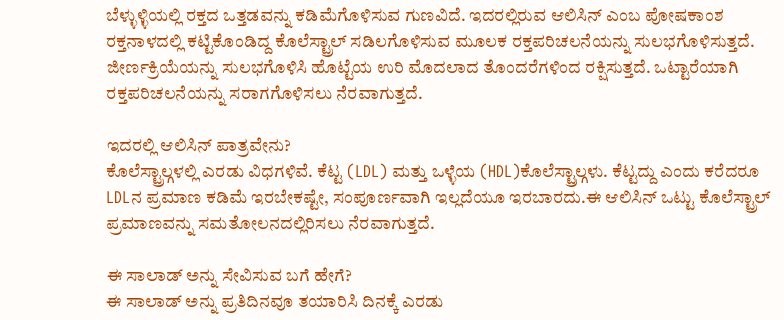ಬೆಳ್ಳುಳ್ಳಿಯಲ್ಲಿ ರಕ್ತದ ಒತ್ತಡವನ್ನು ಕಡಿಮೆಗೊಳಿಸುವ ಗುಣವಿದೆ. ಇದರಲ್ಲಿರುವ ಆಲಿಸಿನ್ ಎಂಬ ಪೋಷಕಾಂಶ ರಕ್ತನಾಳದಲ್ಲಿ ಕಟ್ಟಿಕೊಂಡಿದ್ದ ಕೊಲೆಸ್ಟ್ರಾಲ್ ಸಡಿಲಗೊಳಿಸುವ ಮೂಲಕ ರಕ್ತಪರಿಚಲನೆಯನ್ನು ಸುಲಭಗೊಳಿಸುತ್ತದೆ. ಜೀರ್ಣಕ್ರಿಯೆಯನ್ನು ಸುಲಭಗೊಳಿಸಿ ಹೊಟ್ಟೆಯ ಉರಿ ಮೊದಲಾದ ತೊಂದರೆಗಳಿಂದ ರಕ್ಷಿಸುತ್ತದೆ. ಒಟ್ಟಾರೆಯಾಗಿ ರಕ್ತಪರಿಚಲನೆಯನ್ನು ಸರಾಗಗೊಳಿಸಲು ನೆರವಾಗುತ್ತದೆ.

ಇದರಲ್ಲಿ ಆಲಿಸಿನ್ ಪಾತ್ರವೇನು?
ಕೊಲೆಸ್ಟ್ರಾಲ್ಗಳಲ್ಲಿ ಎರಡು ವಿಧಗಳಿವೆ. ಕೆಟ್ಟ (LDL) ಮತ್ತು ಒಳ್ಳೆಯ (HDL)ಕೊಲೆಸ್ಟ್ರಾಲ್ಗಳು. ಕೆಟ್ಟದ್ದು ಎಂದು ಕರೆದರೂ LDLನ ಪ್ರಮಾಣ ಕಡಿಮೆ ಇರಬೇಕಷ್ಟೇ, ಸಂಪೂರ್ಣವಾಗಿ ಇಲ್ಲದೆಯೂ ಇರಬಾರದು.ಈ ಆಲಿಸಿನ್ ಒಟ್ಟು ಕೊಲೆಸ್ಟ್ರಾಲ್ ಪ್ರಮಾಣವನ್ನು ಸಮತೋಲನದಲ್ಲಿರಿಸಲು ನೆರವಾಗುತ್ತದೆ.

ಈ ಸಾಲಾಡ್ ಅನ್ನು ಸೇವಿಸುವ ಬಗೆ ಹೇಗೆ?
ಈ ಸಾಲಾಡ್ ಅನ್ನು ಪ್ರತಿದಿನವೂ ತಯಾರಿಸಿ ದಿನಕ್ಕೆ ಎರಡು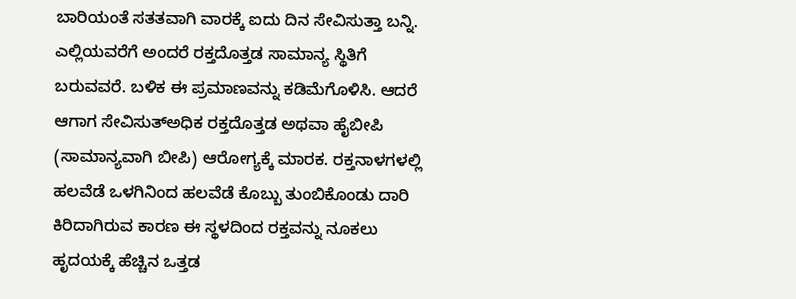ಬಾರಿಯಂತೆ ಸತತವಾಗಿ ವಾರಕ್ಕೆ ಐದು ದಿನ ಸೇವಿಸುತ್ತಾ ಬನ್ನಿ. ಎಲ್ಲಿಯವರೆಗೆ ಅಂದರೆ ರಕ್ತದೊತ್ತಡ ಸಾಮಾನ್ಯ ಸ್ಥಿತಿಗೆ ಬರುವವರೆ. ಬಳಿಕ ಈ ಪ್ರಮಾಣವನ್ನು ಕಡಿಮೆಗೊಳಿಸಿ. ಆದರೆ ಆಗಾಗ ಸೇವಿಸುತ್ಅಧಿಕ ರಕ್ತದೊತ್ತಡ ಅಥವಾ ಹೈಬೀಪಿ (ಸಾಮಾನ್ಯವಾಗಿ ಬೀಪಿ) ಆರೋಗ್ಯಕ್ಕೆ ಮಾರಕ. ರಕ್ತನಾಳಗಳಲ್ಲಿ ಹಲವೆಡೆ ಒಳಗಿನಿಂದ ಹಲವೆಡೆ ಕೊಬ್ಬು ತುಂಬಿಕೊಂಡು ದಾರಿ ಕಿರಿದಾಗಿರುವ ಕಾರಣ ಈ ಸ್ಥಳದಿಂದ ರಕ್ತವನ್ನು ನೂಕಲು ಹೃದಯಕ್ಕೆ ಹೆಚ್ಚಿನ ಒತ್ತಡ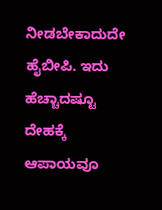ನೀಡಬೇಕಾದುದೇ ಹೈಬೀಪಿ. ಇದು ಹೆಚ್ಚಾದಷ್ಟೂ ದೇಹಕ್ಕೆ ಆಪಾಯವೂ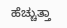ಹೆಚ್ಚುತ್ತಾ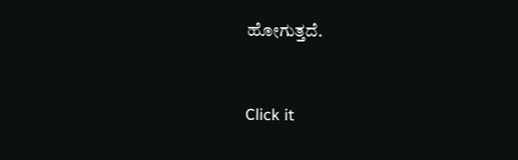ಹೋಗುತ್ತದೆ.



Click it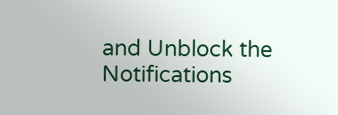and Unblock the Notifications